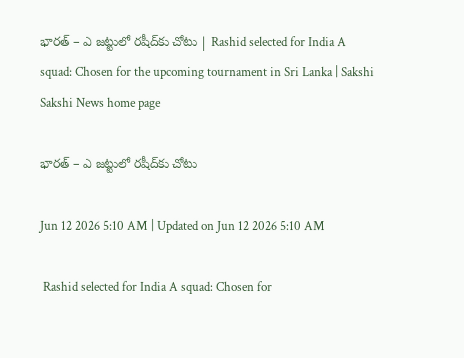భారత్‌ – ఎ జట్టులో రషీద్‌కు చోటు | Rashid selected for India A squad: Chosen for the upcoming tournament in Sri Lanka | Sakshi
Sakshi News home page

భారత్‌ – ఎ జట్టులో రషీద్‌కు చోటు

Jun 12 2026 5:10 AM | Updated on Jun 12 2026 5:10 AM

 Rashid selected for India A squad: Chosen for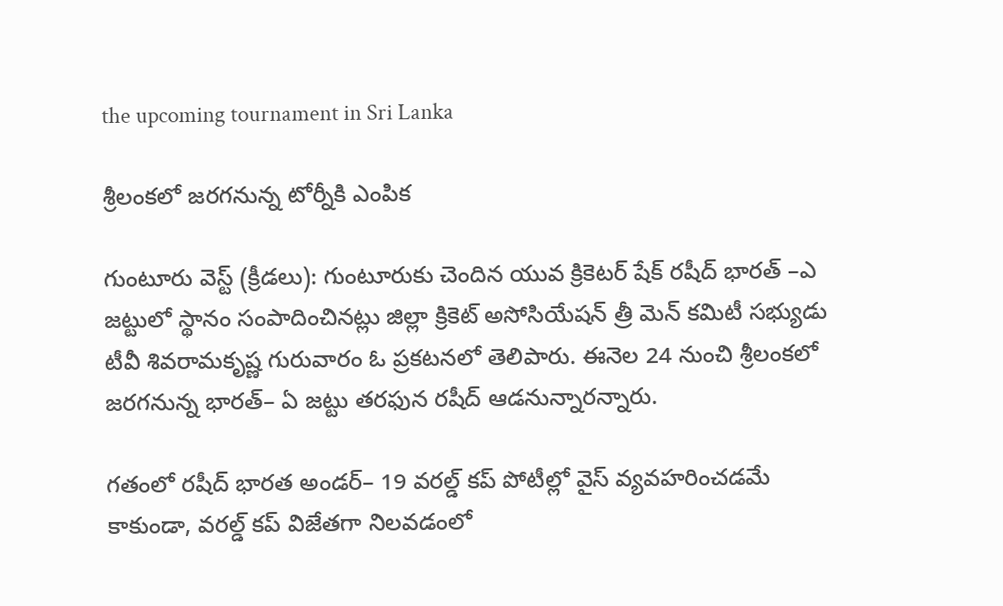the upcoming tournament in Sri Lanka

శ్రీలంకలో జరగనున్న టోర్నీకి ఎంపిక

గుంటూరు వెస్ట్‌ (క్రీడలు): గుంటూరుకు చెందిన యువ క్రికెటర్‌ షేక్‌ రషీద్‌ భారత్‌ –ఎ జట్టులో స్థానం సంపాదించినట్లు జిల్లా క్రికెట్‌ అసోసియేషన్‌ త్రీ మెన్‌ కమిటీ సభ్యుడు టీవీ శివరామకృష్ణ గురువారం ఓ ప్రకటనలో తెలిపారు. ఈనెల 24 నుంచి శ్రీలంకలో జరగనున్న భారత్‌– ఏ జట్టు తరఫున రషీద్‌ ఆడనున్నారన్నారు.

గతంలో రషీద్‌ భారత అండర్‌– 19 వరల్డ్‌ కప్‌ పోటీల్లో వైస్‌ వ్యవహరించడమే కాకుండా, వరల్డ్‌ కప్‌ విజేతగా నిలవడంలో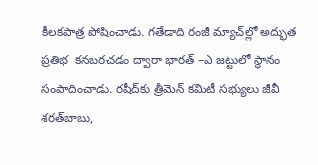కీలకపాత్ర పోషించాడు. గతేడాది రంజీ మ్యాచ్‌ల్లో అద్భుత ప్రతిభ  కనబరచడం ద్వారా భారత్‌ –ఎ జట్టులో స్థానం సంపాదించాడు. రషీద్‌కు త్రీమెన్‌ కమిటీ సభ్యులు జీవీ శరత్‌బాబు,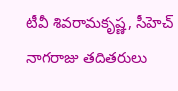టీవీ శివరామకృష్ణ, సీహెచ్‌ నాగరాజు తదితరులు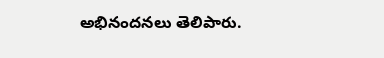అభినందనలు తెలిపారు.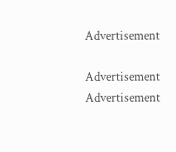Advertisement

Advertisement
Advertisement